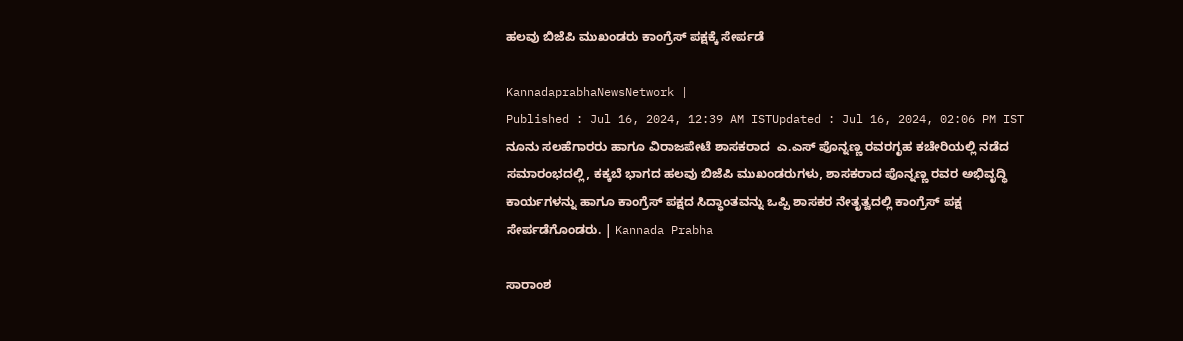ಹಲವು ಬಿಜೆಪಿ ಮುಖಂಡರು ಕಾಂಗ್ರೆಸ್‌ ಪಕ್ಷಕ್ಕೆ ಸೇರ್ಪಡೆ

KannadaprabhaNewsNetwork |
Published : Jul 16, 2024, 12:39 AM ISTUpdated : Jul 16, 2024, 02:06 PM IST
ನೂನು ಸಲಹೆಗಾರರು ಹಾಗೂ ವಿರಾಜಪೇಟೆ ಶಾಸಕರಾದ  ಎ.ಎಸ್ ಪೊನ್ನಣ್ಣ ರವರಗೃಹ ಕಚೇರಿಯಲ್ಲಿ ನಡೆದ ಸಮಾರಂಭದಲ್ಲಿ, ಕಕ್ಕಬೆ ಭಾಗದ ಹಲವು ಬಿಜೆಪಿ ಮುಖಂಡರುಗಳು, ಶಾಸಕರಾದ ಪೊನ್ನಣ್ಣ ರವರ ಅಭಿವೃದ್ಧಿ ಕಾರ್ಯಗಳನ್ನು ಹಾಗೂ ಕಾಂಗ್ರೆಸ್ ಪಕ್ಷದ ಸಿದ್ಧಾಂತವನ್ನು ಒಪ್ಪಿ ಶಾಸಕರ ನೇತೃತ್ವದಲ್ಲಿ ಕಾಂಗ್ರೆಸ್ ಪಕ್ಷ ಸೇರ್ಪಡೆಗೊಂಡರು. | Kannada Prabha

ಸಾರಾಂಶ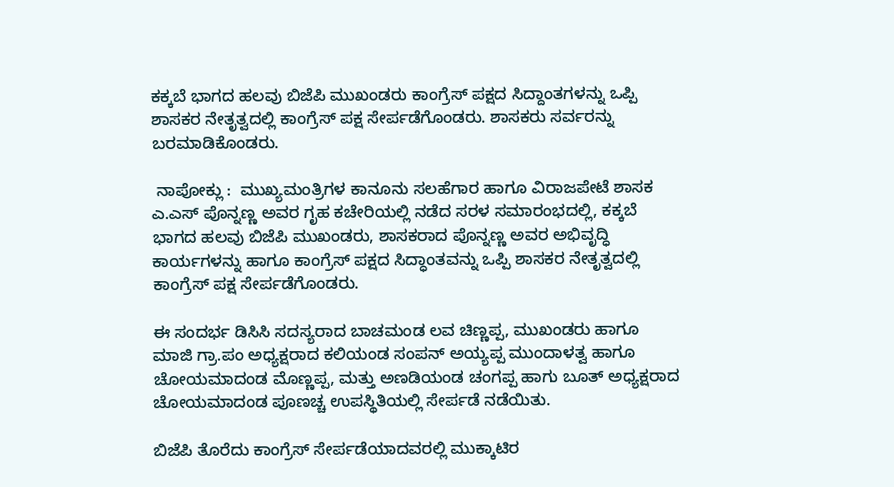ಕಕ್ಕಬೆ ಭಾಗದ ಹಲವು ಬಿಜೆಪಿ ಮುಖಂಡರು ಕಾಂಗ್ರೆಸ್‌ ಪಕ್ಷದ ಸಿದ್ದಾಂತಗಳನ್ನು ಒಪ್ಪಿ ಶಾಸಕರ ನೇತೃತ್ವದಲ್ಲಿ ಕಾಂಗ್ರೆಸ್‌ ಪಕ್ಷ ಸೇರ್ಪಡೆಗೊಂಡರು. ಶಾಸಕರು ಸರ್ವರನ್ನು ಬರಮಾಡಿಕೊಂಡರು.

 ನಾಪೋಕ್ಲು :  ಮುಖ್ಯಮಂತ್ರಿಗಳ ಕಾನೂನು ಸಲಹೆಗಾರ ಹಾಗೂ ವಿರಾಜಪೇಟೆ ಶಾಸಕ ಎ.ಎಸ್ ಪೊನ್ನಣ್ಣ ಅವರ ಗೃಹ ಕಚೇರಿಯಲ್ಲಿ ನಡೆದ ಸರಳ ಸಮಾರಂಭದಲ್ಲಿ, ಕಕ್ಕಬೆ ಭಾಗದ ಹಲವು ಬಿಜೆಪಿ ಮುಖಂಡರು, ಶಾಸಕರಾದ ಪೊನ್ನಣ್ಣ ಅವರ ಅಭಿವೃದ್ಧಿ ಕಾರ್ಯಗಳನ್ನು ಹಾಗೂ ಕಾಂಗ್ರೆಸ್ ಪಕ್ಷದ ಸಿದ್ಧಾಂತವನ್ನು ಒಪ್ಪಿ ಶಾಸಕರ ನೇತೃತ್ವದಲ್ಲಿ ಕಾಂಗ್ರೆಸ್ ಪಕ್ಷ ಸೇರ್ಪಡೆಗೊಂಡರು.

ಈ ಸಂದರ್ಭ ಡಿಸಿಸಿ ಸದಸ್ಯರಾದ ಬಾಚಮಂಡ ಲವ ಚಿಣ್ಣಪ್ಪ, ಮುಖಂಡರು ಹಾಗೂ ಮಾಜಿ ಗ್ರಾ.ಪಂ ಅಧ್ಯಕ್ಷರಾದ ಕಲಿಯಂಡ ಸಂಪನ್ ಅಯ್ಯಪ್ಪ ಮುಂದಾಳತ್ವ ಹಾಗೂ ಚೋಯಮಾದಂಡ ಮೊಣ್ಣಪ್ಪ, ಮತ್ತು ಅಣಡಿಯಂಡ ಚಂಗಪ್ಪ ಹಾಗು ಬೂತ್ ಅಧ್ಯಕ್ಷರಾದ ಚೋಯಮಾದಂಡ ಪೂಣಚ್ಚ ಉಪಸ್ಥಿತಿಯಲ್ಲಿ ಸೇರ್ಪಡೆ ನಡೆಯಿತು.

ಬಿಜೆಪಿ ತೊರೆದು ಕಾಂಗ್ರೆಸ್ ಸೇರ್ಪಡೆಯಾದವರಲ್ಲಿ ಮುಕ್ಕಾಟಿರ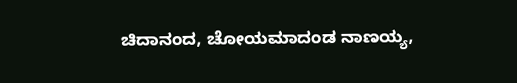ಚಿದಾನಂದ, ಚೋಯಮಾದಂಡ ನಾಣಯ್ಯ,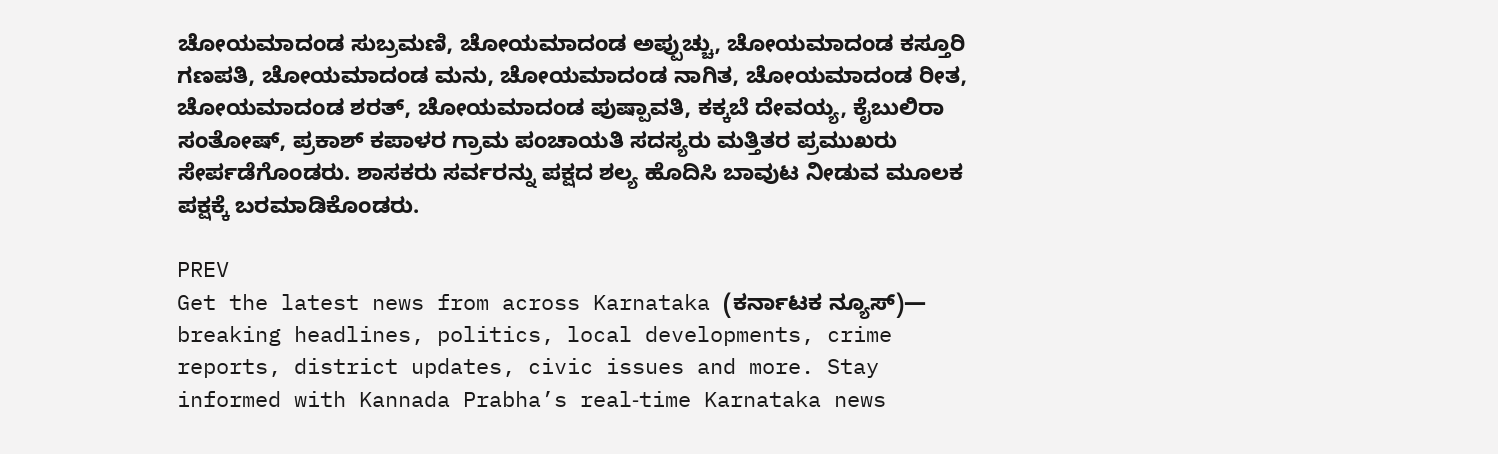ಚೋಯಮಾದಂಡ ಸುಬ್ರಮಣಿ, ಚೋಯಮಾದಂಡ ಅಪ್ಪುಚ್ಚು, ಚೋಯಮಾದಂಡ ಕಸ್ತೂರಿ ಗಣಪತಿ, ಚೋಯಮಾದಂಡ ಮನು, ಚೋಯಮಾದಂಡ ನಾಗಿತ, ಚೋಯಮಾದಂಡ ರೀತ, ಚೋಯಮಾದಂಡ ಶರತ್, ಚೋಯಮಾದಂಡ ಪುಷ್ಪಾವತಿ, ಕಕ್ಕಬೆ ದೇವಯ್ಯ, ಕೈಬುಲಿರಾ ಸಂತೋಷ್, ಪ್ರಕಾಶ್ ಕಪಾಳರ ಗ್ರಾಮ ಪಂಚಾಯತಿ ಸದಸ್ಯರು ಮತ್ತಿತರ ಪ್ರಮುಖರು ಸೇರ್ಪಡೆಗೊಂಡರು. ಶಾಸಕರು ಸರ್ವರನ್ನು ಪಕ್ಷದ ಶಲ್ಯ ಹೊದಿಸಿ ಬಾವುಟ ನೀಡುವ ಮೂಲಕ ಪಕ್ಷಕ್ಕೆ ಬರಮಾಡಿಕೊಂಡರು.

PREV
Get the latest news from across Karnataka (ಕರ್ನಾಟಕ ನ್ಯೂಸ್)— breaking headlines, politics, local developments, crime reports, district updates, civic issues and more. Stay informed with Kannada Prabha’s real‑time Karnataka news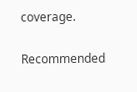coverage.

Recommended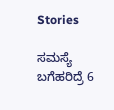Stories

ಸಮಸ್ಯೆ ಬಗೆಹರಿದ್ರೆ 6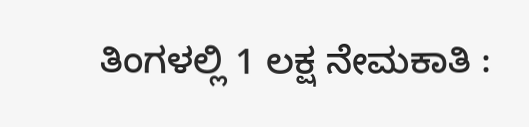ತಿಂಗಳಲ್ಲಿ 1 ಲಕ್ಷ ನೇಮಕಾತಿ :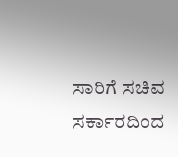ಸಾರಿಗೆ ಸಚಿವ
ಸರ್ಕಾರದಿಂದ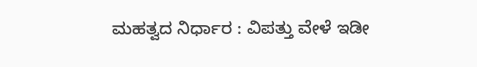ಮಹತ್ವದ ನಿರ್ಧಾರ : ವಿಪತ್ತು ವೇಳೆ ಇಡೀ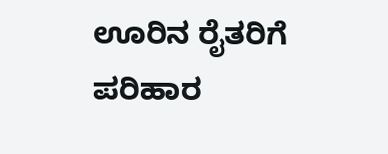ಊರಿನ ರೈತರಿಗೆ ಪರಿಹಾರ